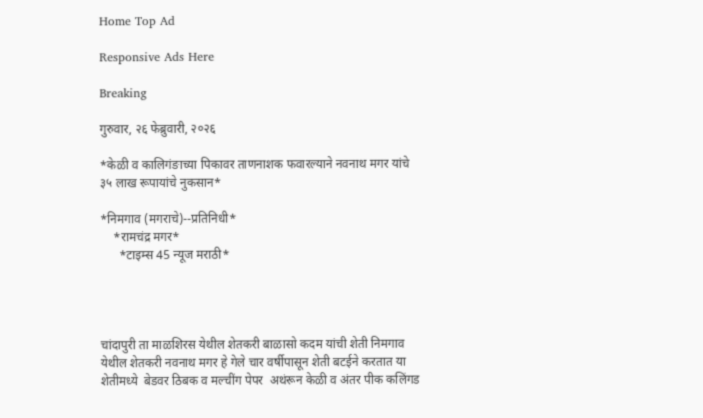Home Top Ad

Responsive Ads Here

Breaking

गुरुवार, २६ फेब्रुवारी, २०२६

*केळी व कालिगंङाच्या पिकावर ताणनाशक फवारल्याने नवनाथ मगर यांचे ३५ लाख रूपायांचे नुकसान*

*निमगाव (मगराचे)--प्रतिनिधी*
    *रामचंद्र मगर*
      *टाइम्स 45 न्यूज मराठी*




चांदापुरी ता माळशिरस येथील शेतकरी बाळासो कदम यांची शेती निमगाव येथील शेतकरी नवनाथ मगर हे गेले चार वर्षीपासून शेती बटईने करतात या शेतीमध्ये  बेडवर ठिबक व मल्चींग पेपर  अथंरून केळी व अंतर पीक कलिंगड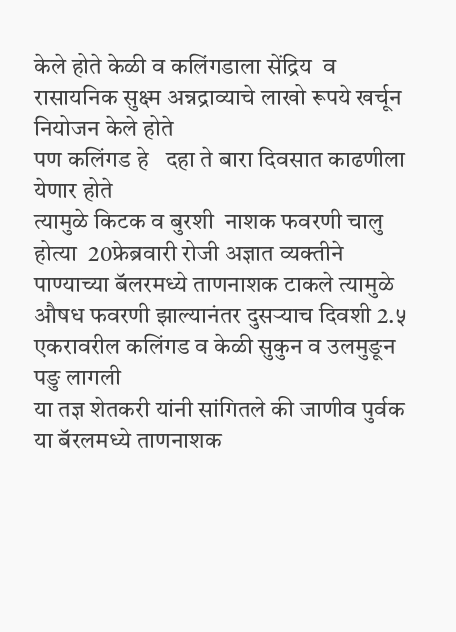केले होते केळी व कलिंगडाला सेंद्रिय  व रासायनिक सुक्ष्म अन्नद्राव्याचे लाखो रूपये खर्चून नियोजन केले होते
पण कलिंगड हे   दहा ते बारा दिवसात काढणीला येणार होते
त्यामुळे किटक व बुरशी  नाशक फवरणी चालु होत्या  20फ्रेब्रवारी रोजी अज्ञात व्यक्तीने पाण्याच्या बॅलरमध्ये ताणनाशक टाकले त्यामुळे औषध फवरणी झाल्यानंतर दुसर्‍याच दिवशी 2.५ एकरावरील कलिंगड व केळी सुकुन व उलमुङून पङु लागली
या तज्ञ शेतकरी यांनी सांगितले की जाणीव पुर्वक या बॅरलमध्ये ताणनाशक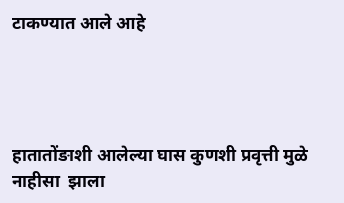टाकण्यात आले आहे




हातातोंङाशी आलेल्या घास कुणशी प्रवृत्ती मुळे नाहीसा  झाला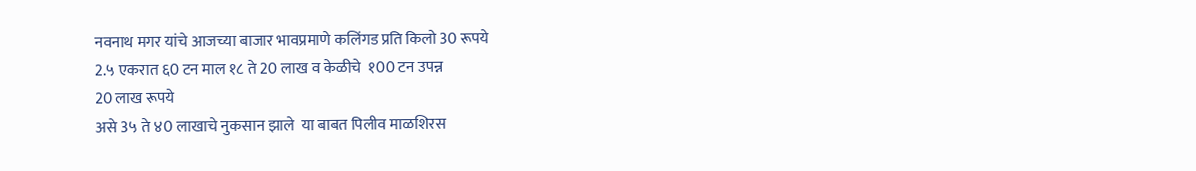नवनाथ मगर यांचे आजच्या बाजार भावप्रमाणे कलिंगड प्रति किलो 30 रूपये
2.५ एकरात ६0 टन माल १८ ते 20 लाख व केळीचे  १00 टन उपन्न
20 लाख रूपये
असे 3५ ते ४0 लाखाचे नुकसान झाले  या बाबत पिलीव माळशिरस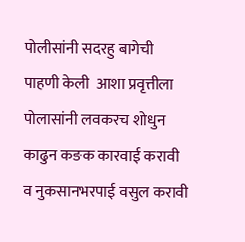पोलीसांनी सदरहु बागेची  पाहणी केली  आशा प्रवृत्तीला पोलासांनी लवकरच शोधुन  काढुन कङक कारवाई करावी व नुकसानभरपाई वसुल करावी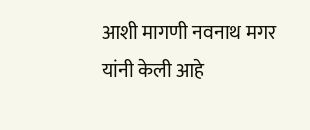आशी मागणी नवनाथ मगर यांनी केली आहे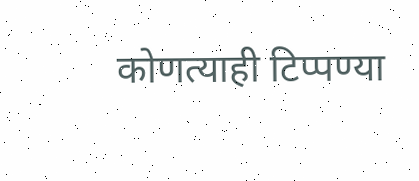कोणत्याही टिप्पण्‍या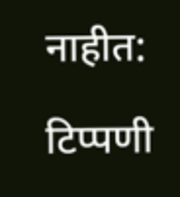नाहीत:

टिप्पणी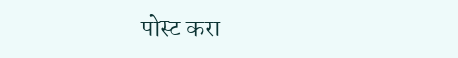पोस्ट करा